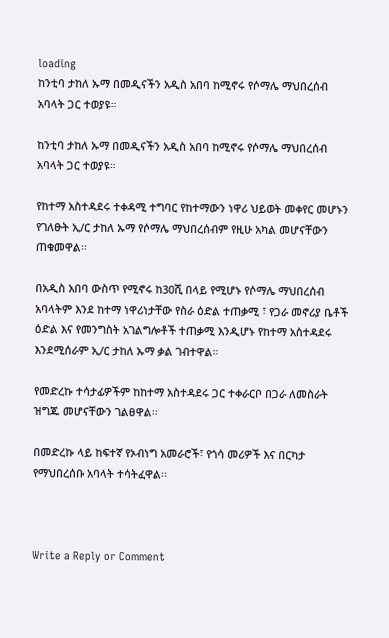loading
ከንቲባ ታከለ ኡማ በመዲናችን አዲስ አበባ ከሚኖሩ የሶማሌ ማህበረሰብ አባላት ጋር ተወያዩ።

ከንቲባ ታከለ ኡማ በመዲናችን አዲስ አበባ ከሚኖሩ የሶማሌ ማህበረሰብ አባላት ጋር ተወያዩ።

የከተማ አስተዳደሩ ተቀዳሚ ተግባር የከተማውን ነዋሪ ህይወት መቀየር መሆኑን የገለፁት ኢ/ር ታከለ ኡማ የሶማሌ ማህበረሰብም የዚሁ አካል መሆናቸውን ጠቁመዋል፡፡

በአዲስ አበባ ውስጥ የሚኖሩ ከ30ሺ በላይ የሚሆኑ የሶማሌ ማህበረሰብ አባላትም እንደ ከተማ ነዋሪነታቸው የስራ ዕድል ተጠቃሚ ፣ የጋራ መኖሪያ ቤቶች ዕድል እና የመንግስት አገልግሎቶች ተጠቃሚ እንዲሆኑ የከተማ አስተዳደሩ እንደሚሰራም ኢ/ር ታከለ ኡማ ቃል ገብተዋል።

የመድረኩ ተሳታፊዎችም ከከተማ አስተዳደሩ ጋር ተቀራርቦ በጋራ ለመስራት ዝግጁ መሆናቸውን ገልፀዋል፡፡

በመድረኩ ላይ ከፍተኛ የኦብነግ አመራሮች፣ የጎሳ መሪዎች እና በርካታ የማህበረሰቡ አባላት ተሳትፈዋል፡፡



Write a Reply or Comment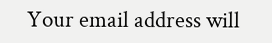Your email address will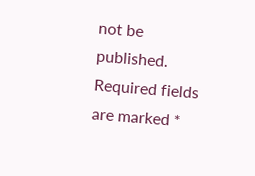not be published. Required fields are marked *